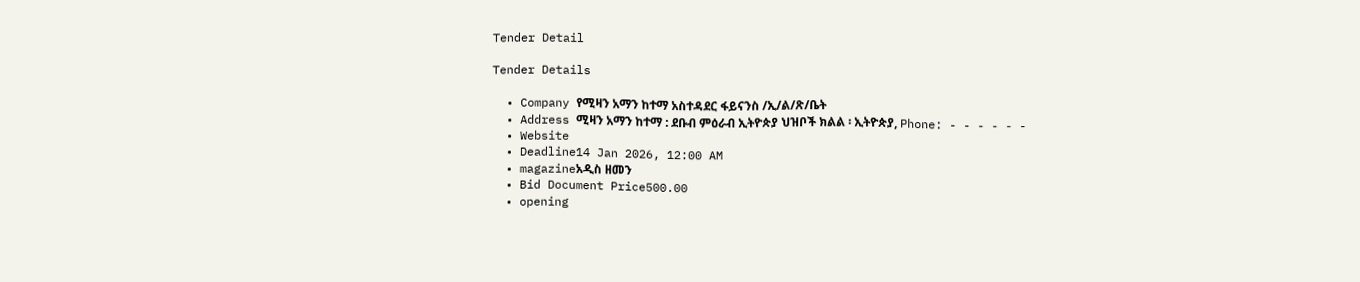Tender Detail

Tender Details

  • Company የሚዛን አማን ከተማ አስተዳደር ፋይናንስ /ኢ/ል/ጽ/ቤት
  • Address ሚዛን አማን ከተማ : ደቡብ ምዕራብ ኢትዮጵያ ህዝቦች ክልል ፡ ኢትዮጵያ, Phone: - - - - - -
  • Website
  • Deadline14 Jan 2026, 12:00 AM
  • magazineአዲስ ዘመን
  • Bid Document Price500.00
  • opening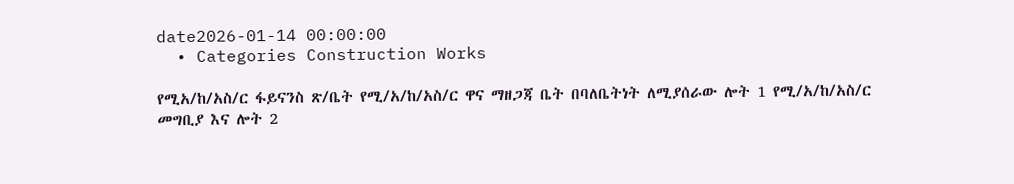date2026-01-14 00:00:00
  • Categories Construction Works

የሚአ/ከ/አስ/ር ፋይናንስ ጽ/ቤት የሚ/አ/ከ/አስ/ር ዋና ማዘጋጃ ቤት በባለቤትነት ለሚያሰራው ሎት 1 የሚ/አ/ከ/አስ/ር መግቢያ እና ሎት 2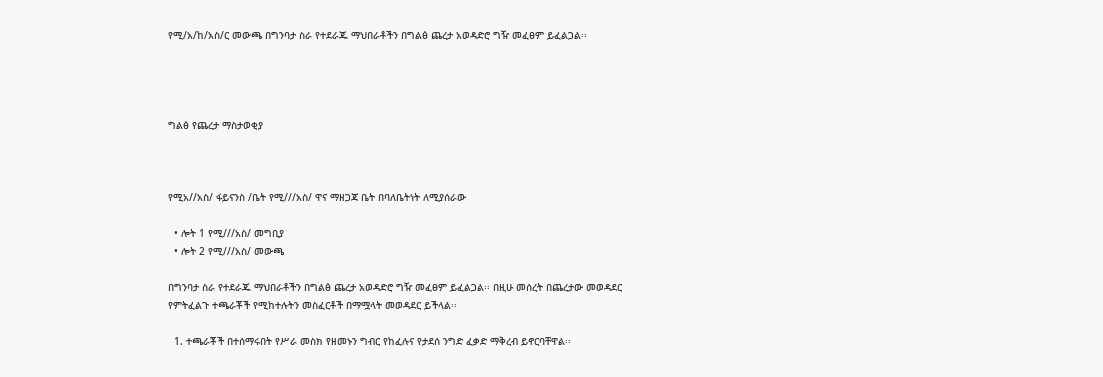የሚ/አ/ከ/አስ/ር መውጫ በግንባታ ስራ የተደራጁ ማህበራቶችን በግልፅ ጨረታ አወዳድሮ ግዥ መፈፀም ይፈልጋል፡፡




ግልፅ የጨረታ ማስታወቂያ



የሚአ//አስ/ ፋይናንስ /ቤት የሚ///አስ/ ዋና ማዘጋጃ ቤት በባለቤትነት ለሚያሰራው

  • ሎት 1 የሚ///አስ/ መግቢያ
  • ሎት 2 የሚ///አስ/ መውጫ

በግንባታ ስራ የተደራጁ ማህበራቶችን በግልፅ ጨረታ አወዳድሮ ግዥ መፈፀም ይፈልጋል፡፡ በዚሁ መሰረት በጨረታው መወዳደር የምትፈልጉ ተጫራቾች የሚከተሉትን መስፈርቶች በማሟላት መወዳደር ይችላል፡፡

  1. ተጫራቾች በተሰማሩበት የሥራ መስክ የዘመኑን ግብር የከፈሉና የታደሰ ንግድ ፈቃድ ማቅረብ ይኖርባቸዋል፡፡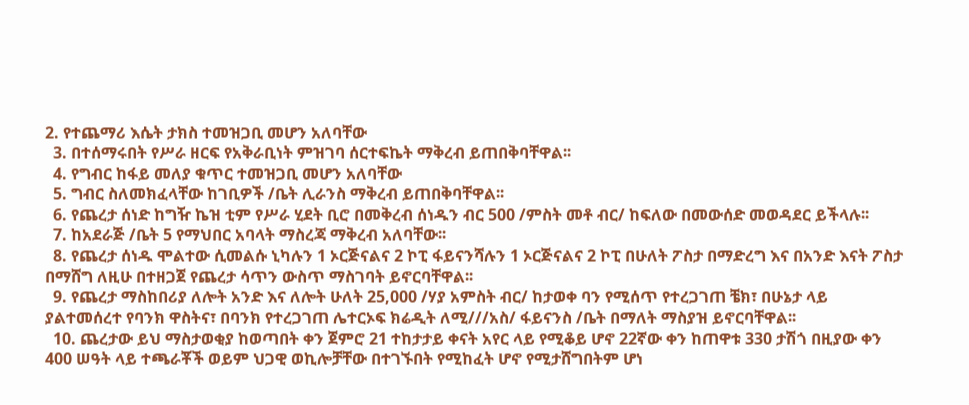2. የተጨማሪ እሴት ታክስ ተመዝጋቢ መሆን አለባቸው
  3. በተሰማሩበት የሥራ ዘርፍ የአቅራቢነት ምዝገባ ሰርተፍኬት ማቅረብ ይጠበቅባቸዋል፡፡
  4. የግብር ከፋይ መለያ ቁጥር ተመዝጋቢ መሆን አለባቸው
  5. ግብር ስለመክፈላቸው ከገቢዎች /ቤት ሊራንስ ማቅረብ ይጠበቅባቸዋል፡፡
  6. የጨረታ ሰነድ ከግዥ ኬዝ ቲም የሥራ ሂደት ቢሮ በመቅረብ ሰነዱን ብር 500 /ምስት መቶ ብር/ ከፍለው በመውሰድ መወዳደር ይችላሉ፡፡
  7. ከአደራጅ /ቤት 5 የማህበር አባላት ማስረጃ ማቅረብ አለባቸው፡፡
  8. የጨረታ ሰነዱ ሞልተው ሲመልሱ ኒካሉን 1 ኦርጅናልና 2 ኮፒ ፋይናንሻሉን 1 ኦርጅናልና 2 ኮፒ በሁለት ፖስታ በማድረግ እና በአንድ እናት ፖስታ በማሸግ ለዚሁ በተዘጋጀ የጨረታ ሳጥን ውስጥ ማስገባት ይኖርባቸዋል፡፡
  9. የጨረታ ማስከበሪያ ለሎት አንድ እና ለሎት ሁለት 25,000 /ሃያ አምስት ብር/ ከታወቀ ባን የሚሰጥ የተረጋገጠ ቼክ፣ በሁኔታ ላይ ያልተመሰረተ የባንክ ዋስትና፣ በባንክ የተረጋገጠ ሌተርኦፍ ክሬዲት ለሚ///አስ/ ፋይናንስ /ቤት በማለት ማስያዝ ይኖርባቸዋል፡፡
  10. ጨረታው ይህ ማስታወቂያ ከወጣበት ቀን ጀምሮ 21 ተከታታይ ቀናት አየር ላይ የሚቆይ ሆኖ 22ኛው ቀን ከጠዋቱ 330 ታሽጎ በዚያው ቀን 400 ሠዓት ላይ ተጫራቾች ወይም ህጋዊ ወኪሎቻቸው በተገኙበት የሚከፈት ሆኖ የሚታሸግበትም ሆነ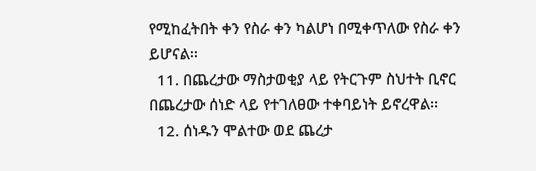የሚከፈትበት ቀን የስራ ቀን ካልሆነ በሚቀጥለው የስራ ቀን ይሆናል፡፡
  11. በጨረታው ማስታወቂያ ላይ የትርጉም ስህተት ቢኖር በጨረታው ሰነድ ላይ የተገለፀው ተቀባይነት ይኖረዋል፡፡
  12. ሰነዱን ሞልተው ወደ ጨረታ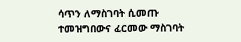ሳጥን ለማስገባት ሲመጡ ተመዝግበውና ፈርመው ማስገባት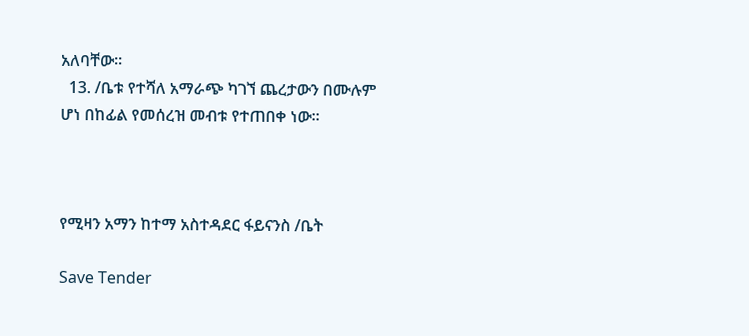አለባቸው፡፡
  13. /ቤቱ የተሻለ አማራጭ ካገኘ ጨረታውን በሙሉም ሆነ በከፊል የመሰረዝ መብቱ የተጠበቀ ነው።



የሚዛን አማን ከተማ አስተዳደር ፋይናንስ /ቤት

Save Tender